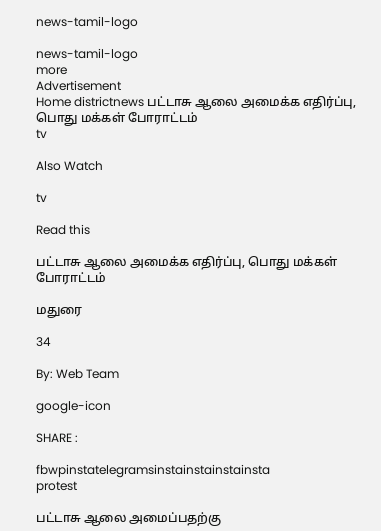news-tamil-logo

news-tamil-logo
more
Advertisement
Home districtnews பட்டாசு ஆலை அமைக்க எதிர்ப்பு, பொது மக்கள் போராட்டம்
tv

Also Watch

tv

Read this

பட்டாசு ஆலை அமைக்க எதிர்ப்பு, பொது மக்கள் போராட்டம்

மதுரை

34

By: Web Team

google-icon

SHARE :

fbwpinstatelegramsinstainstainstainsta
protest

பட்டாசு ஆலை அமைப்பதற்கு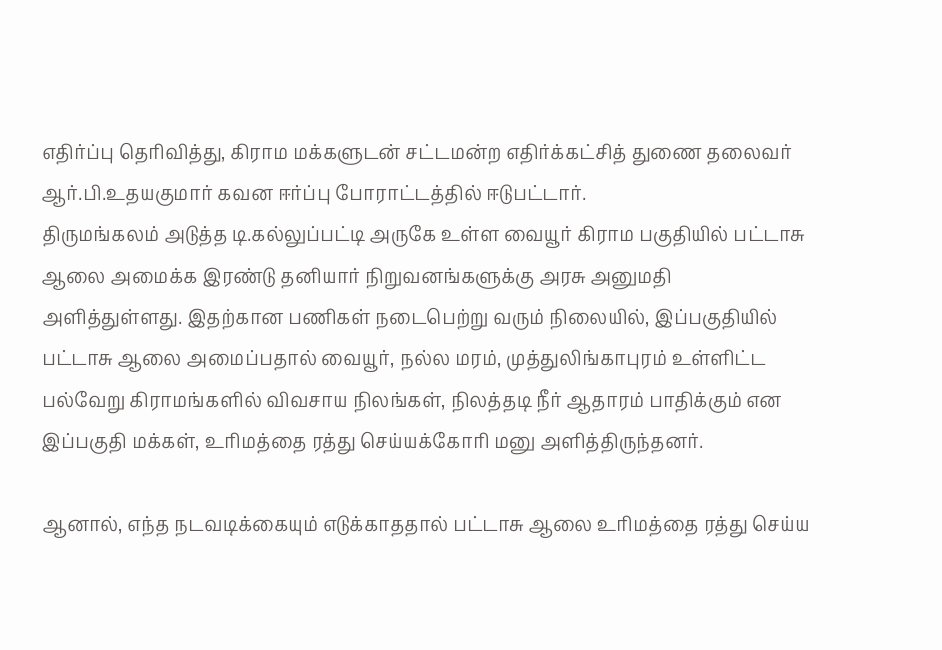எதிர்ப்பு தெரிவித்து, கிராம மக்களுடன் சட்டமன்ற எதிர்க்கட்சித் துணை தலைவர் ஆர்.பி.உதயகுமார் கவன ஈர்ப்பு போராட்டத்தில் ஈடுபட்டார்.
திருமங்கலம் அடுத்த டி.கல்லுப்பட்டி அருகே உள்ள வையூர் கிராம பகுதியில் பட்டாசு ஆலை அமைக்க இரண்டு தனியார் நிறுவனங்களுக்கு அரசு அனுமதி அளித்துள்ளது. இதற்கான பணிகள் நடைபெற்று வரும் நிலையில், இப்பகுதியில் பட்டாசு ஆலை அமைப்பதால் வையூர், நல்ல மரம், முத்துலிங்காபுரம் உள்ளிட்ட பல்வேறு கிராமங்களில் விவசாய நிலங்கள், நிலத்தடி நீர் ஆதாரம் பாதிக்கும் என இப்பகுதி மக்கள், உரிமத்தை ரத்து செய்யக்கோரி மனு அளித்திருந்தனர்.

ஆனால், எந்த நடவடிக்கையும் எடுக்காததால் பட்டாசு ஆலை உரிமத்தை ரத்து செய்ய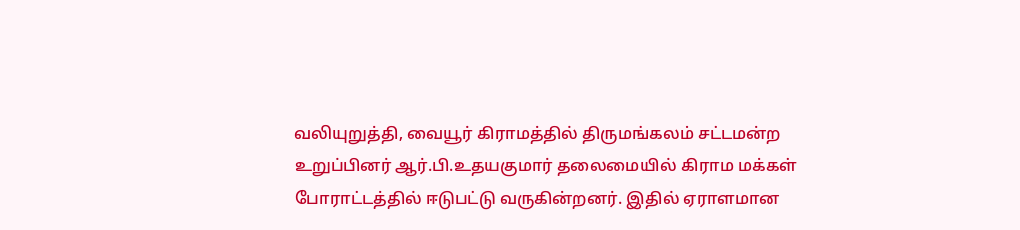வலியுறுத்தி, வையூர் கிராமத்தில் திருமங்கலம் சட்டமன்ற உறுப்பினர் ஆர்.பி.உதயகுமார் தலைமையில் கிராம மக்கள் போராட்டத்தில் ஈடுபட்டு வருகின்றனர். இதில் ஏராளமான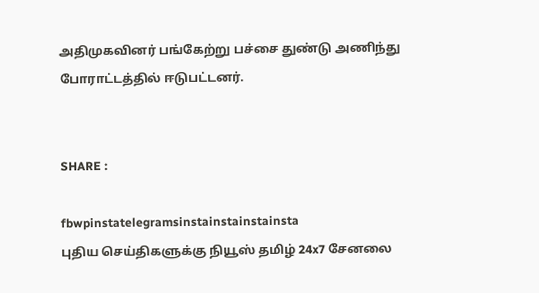அதிமுகவினர் பங்கேற்று பச்சை துண்டு அணிந்து போராட்டத்தில் ஈடுபட்டனர்.


SHARE :

fbwpinstatelegramsinstainstainstainsta
புதிய செய்திகளுக்கு நியூஸ் தமிழ் 24x7 சேனலை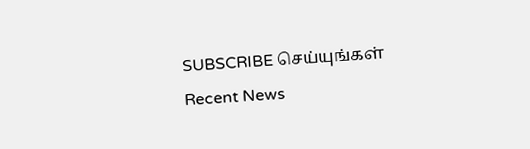SUBSCRIBE செய்யுங்கள்
Recent News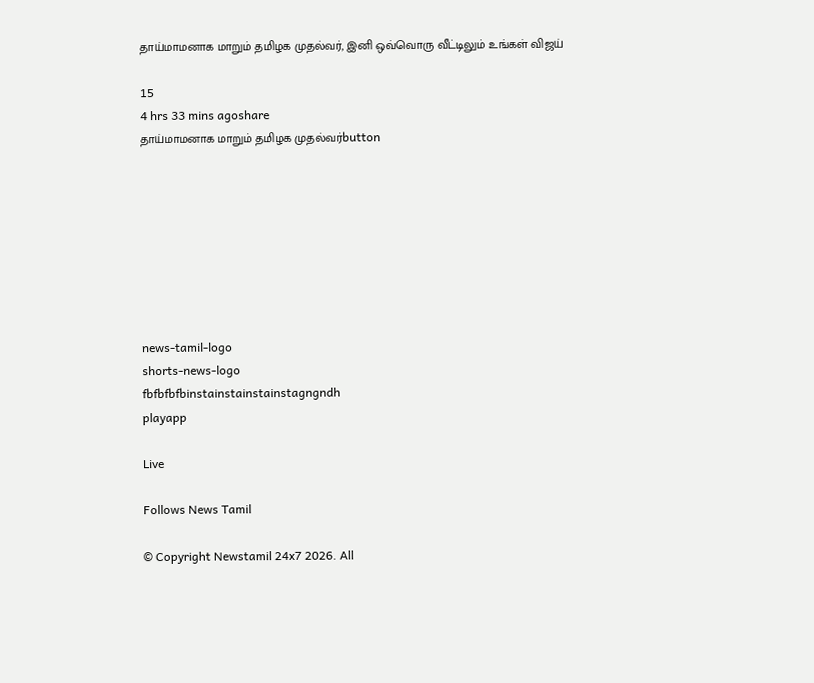தாய்மாமனாக மாறும் தமிழக முதல்வர், இனி ஒவ்வொரு வீட்டிலும் உங்கள் விஜய்

15
4 hrs 33 mins agoshare
தாய்மாமனாக மாறும் தமிழக முதல்வர்button








news-tamil-logo
shorts-news-logo
fbfbfbfbinstainstainstainstagngndh
playapp

Live

Follows News Tamil

© Copyright Newstamil 24x7 2026. All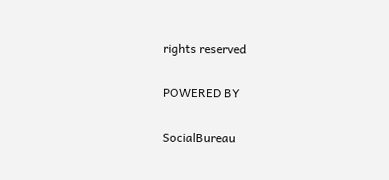rights reserved

POWERED BY

SocialBureau